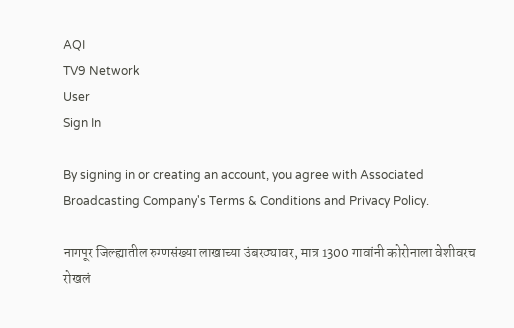AQI
TV9 Network
User
Sign In

By signing in or creating an account, you agree with Associated Broadcasting Company's Terms & Conditions and Privacy Policy.

नागपूर जिल्ह्यातील रुग्णसंख्या लाखाच्या उंबरठ्यावर, मात्र 1300 गावांनी कोरोनाला वेशीवरच रोखलं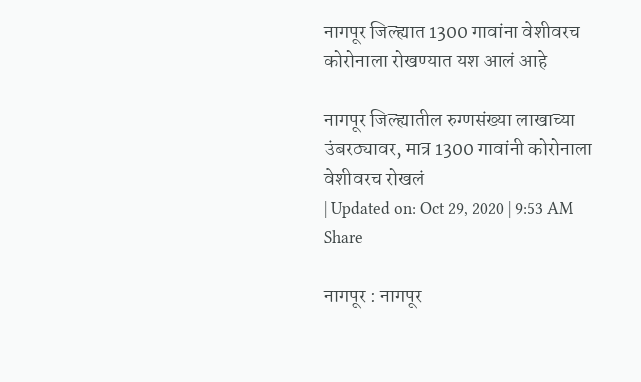नागपूर जिल्ह्यात 1300 गावांना वेशीवरच कोरोनाला रोखण्यात यश आलं आहे

नागपूर जिल्ह्यातील रुग्णसंख्या लाखाच्या उंबरठ्यावर, मात्र 1300 गावांनी कोरोनाला वेशीवरच रोखलं
| Updated on: Oct 29, 2020 | 9:53 AM
Share

नागपूर : नागपूर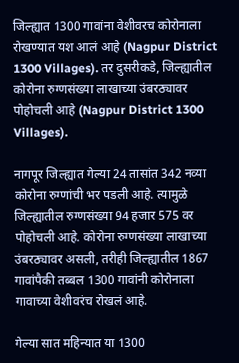जिल्ह्यात 1300 गावांना वेशीवरच कोरोनाला रोखण्यात यश आलं आहे (Nagpur District 1300 Villages). तर दुसरीकडे, जिल्ह्यातील कोरोना रुग्णसंख्या लाखाच्या उंबरठ्यावर पोहोचली आहे (Nagpur District 1300 Villages).

नागपूर जिल्ह्यात गेल्या 24 तासांत 342 नव्या कोरोना रुग्णांची भर पडली आहे. त्यामुळे जिल्ह्यातील रुग्णसंख्या 94 हजार 575 वर पोहोचली आहे. कोरोना रुग्णसंख्या लाखाच्या उंबरठ्यावर असली, तरीही जिल्ह्यातील 1867 गावांपैकी तब्बल 1300 गावांनी कोरोनाला गावाच्या वेशीवरंच रोखलं आहे.

गेल्या सात महिन्यात या 1300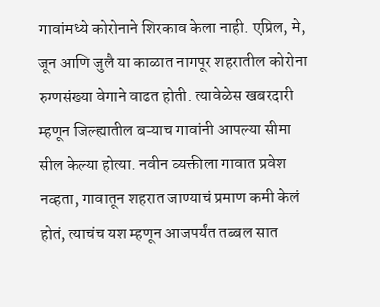गावांमध्ये कोरोनाने शिरकाव केला नाही. एप्रिल, मे, जून आणि जुलै या काळात नागपूर शहरातील कोरोना रुग्णसंख्या वेगाने वाढत होती. त्यावेळेस खबरदारी म्हणून जिल्ह्यातील बऱ्याच गावांनी आपल्या सीमा सील केल्या होत्या. नवीन व्यक्तीला गावात प्रवेश नव्हता, गावातून शहरात जाण्याचं प्रमाण कमी केलं होतं, त्याचंच यश म्हणून आजपर्यंत तब्बल सात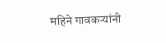महिने गावकऱ्यांनी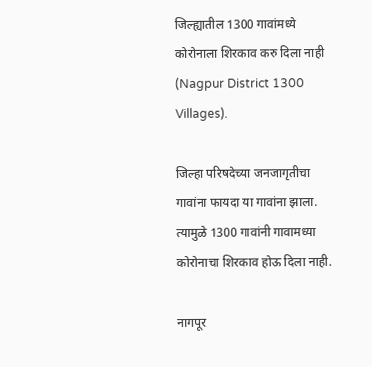जिल्ह्यातील 1300 गावांमध्ये कोरोनाला शिरकाव करु दिला नाही (Nagpur District 1300 Villages).

जिल्हा परिषदेच्या जनजागृतीचा गावांना फायदा या गावांना झाला. त्यामुळे 1300 गावांनी गावामध्या कोरोनाचा शिरकाव होऊ दिला नाही.

नागपूर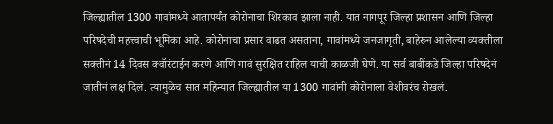जिल्ह्यातील 1300 गावांमध्ये आतापर्यंत कोरोनाचा शिरकाव झाला नाही. यात नागपूर जिल्हा प्रशासन आणि जिल्हा परिषदेची महत्त्वाची भूमिका आहे. कोरोनाचा प्रसार वाढत असताना, गावांमध्ये जनजागृती, बाहेरुन आलेल्या व्यक्तीला सक्तीनं 14 दिवस क्वॉरंटाईन करणे आणि गावं सुरक्षित राहिल याची काळजी घेणे. या सर्व बाबींकडे जिल्हा परिषदेनं जातीनं लक्ष दिलं. त्यामुळेच सात महिन्यात जिल्ह्यातील या 1300 गावांनी कोरोनाला वेशीवरंच रोखलं.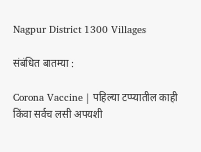Nagpur District 1300 Villages

संबंधित बातम्या :

Corona Vaccine | पहिल्या टप्प्यातील काही किंवा सर्वच लसी अपयशी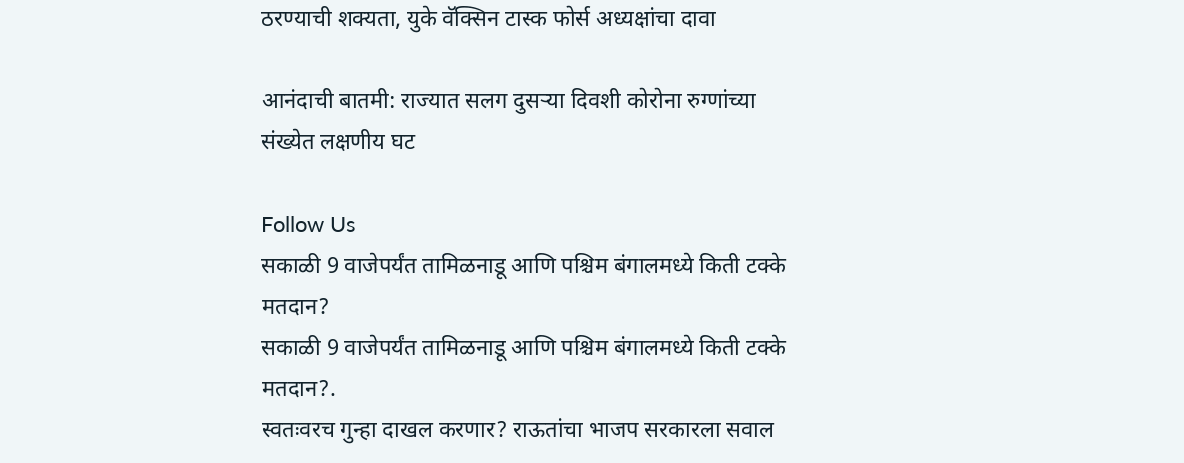ठरण्याची शक्यता, युके वॅक्सिन टास्क फोर्स अध्यक्षांचा दावा

आनंदाची बातमी: राज्यात सलग दुसऱ्या दिवशी कोरोना रुग्णांच्या संख्येत लक्षणीय घट

Follow Us
सकाळी 9 वाजेपर्यंत तामिळनाडू आणि पश्चिम बंगालमध्ये किती टक्के मतदान?
सकाळी 9 वाजेपर्यंत तामिळनाडू आणि पश्चिम बंगालमध्ये किती टक्के मतदान?.
स्वतःवरच गुन्हा दाखल करणार? राऊतांचा भाजप सरकारला सवाल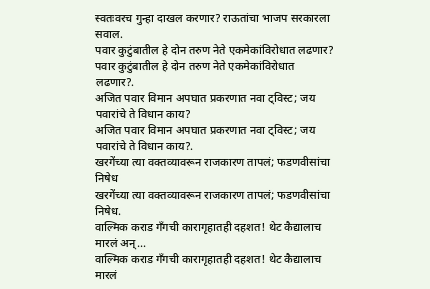स्वतःवरच गुन्हा दाखल करणार? राऊतांचा भाजप सरकारला सवाल.
पवार कुटुंबातील हे दोन तरुण नेते एकमेकांविरोधात लढणार?
पवार कुटुंबातील हे दोन तरुण नेते एकमेकांविरोधात लढणार?.
अजित पवार विमान अपघात प्रकरणात नवा ट्विस्ट; जय पवारांचे ते विधान काय?
अजित पवार विमान अपघात प्रकरणात नवा ट्विस्ट; जय पवारांचे ते विधान काय?.
खरगेंच्या त्या वक्तव्यावरून राजकारण तापलं; फडणवीसांचा निषेध
खरगेंच्या त्या वक्तव्यावरून राजकारण तापलं; फडणवीसांचा निषेध.
वाल्मिक कराड गँगची कारागृहातही दहशत! थेट कैद्यालाच मारलं अन्...
वाल्मिक कराड गँगची कारागृहातही दहशत! थेट कैद्यालाच मारलं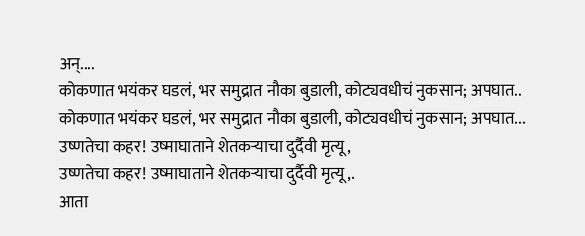अन्....
कोकणात भयंकर घडलं, भर समुद्रात नौका बुडाली, कोट्यवधीचं नुकसान; अपघात..
कोकणात भयंकर घडलं, भर समुद्रात नौका बुडाली, कोट्यवधीचं नुकसान; अपघात...
उष्णतेचा कहर! उष्माघाताने शेतकऱ्याचा दुर्दैवी मृत्यू,
उष्णतेचा कहर! उष्माघाताने शेतकऱ्याचा दुर्दैवी मृत्यू,.
आता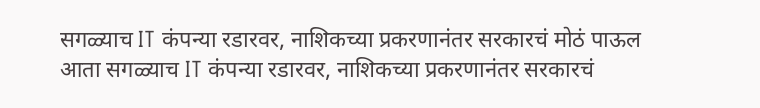सगळ्याच IT कंपन्या रडारवर, नाशिकच्या प्रकरणानंतर सरकारचं मोठं पाऊल
आता सगळ्याच IT कंपन्या रडारवर, नाशिकच्या प्रकरणानंतर सरकारचं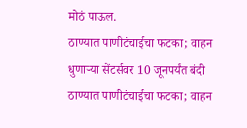मोठं पाऊल.
ठाण्यात पाणीटंचाईचा फटका; वाहन धुणाऱ्या सेंटर्सवर 10 जूनपर्यंत बंदी
ठाण्यात पाणीटंचाईचा फटका; वाहन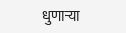धुणाऱ्या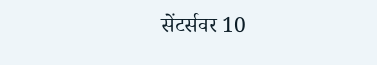सेंटर्सवर 10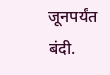जूनपर्यंत बंदी.